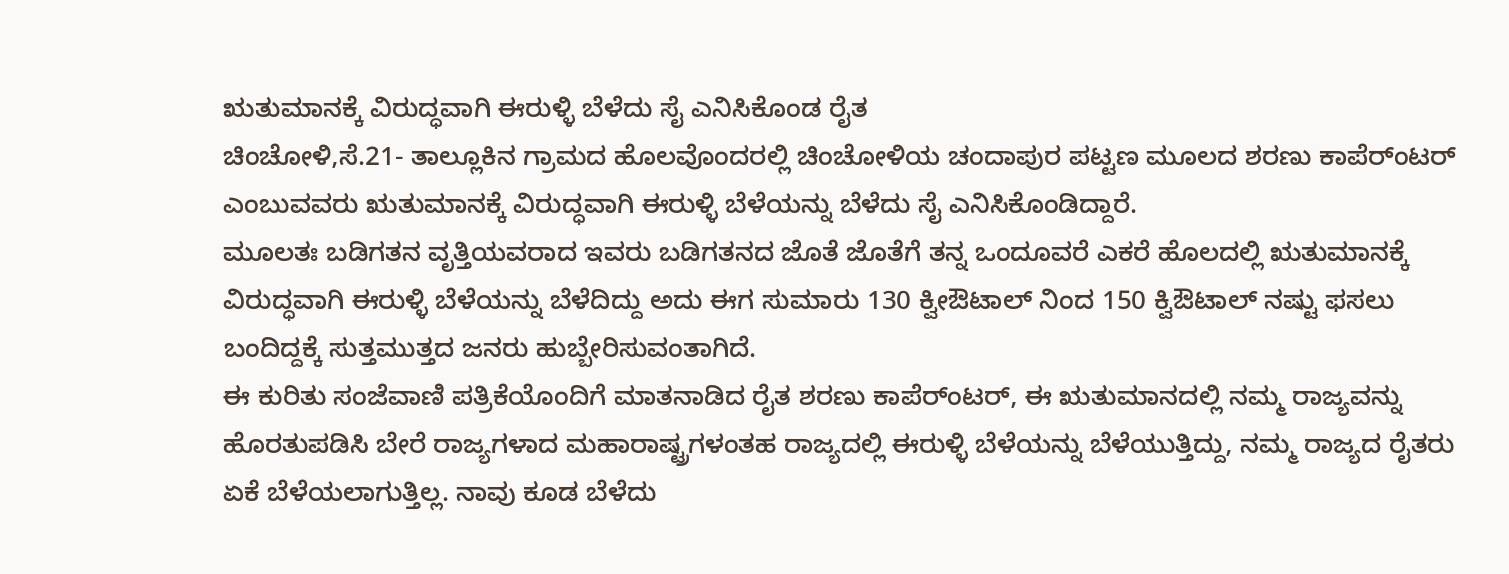ಋತುಮಾನಕ್ಕೆ ವಿರುದ್ಧವಾಗಿ ಈರುಳ್ಳಿ ಬೆಳೆದು ಸೈ ಎನಿಸಿಕೊಂಡ ರೈತ
ಚಿಂಚೋಳಿ,ಸೆ.21- ತಾಲ್ಲೂಕಿನ ಗ್ರಾಮದ ಹೊಲವೊಂದರಲ್ಲಿ ಚಿಂಚೋಳಿಯ ಚಂದಾಪುರ ಪಟ್ಟಣ ಮೂಲದ ಶರಣು ಕಾಪೆರ್ಂಟರ್ ಎಂಬುವವರು ಋತುಮಾನಕ್ಕೆ ವಿರುದ್ಧವಾಗಿ ಈರುಳ್ಳಿ ಬೆಳೆಯನ್ನು ಬೆಳೆದು ಸೈ ಎನಿಸಿಕೊಂಡಿದ್ದಾರೆ.
ಮೂಲತಃ ಬಡಿಗತನ ವೃತ್ತಿಯವರಾದ ಇವರು ಬಡಿಗತನದ ಜೊತೆ ಜೊತೆಗೆ ತನ್ನ ಒಂದೂವರೆ ಎಕರೆ ಹೊಲದಲ್ಲಿ ಋತುಮಾನಕ್ಕೆ ವಿರುದ್ಧವಾಗಿ ಈರುಳ್ಳಿ ಬೆಳೆಯನ್ನು ಬೆಳೆದಿದ್ದು ಅದು ಈಗ ಸುಮಾರು 130 ಕ್ವೀಔಟಾಲ್ ನಿಂದ 150 ಕ್ವಿಔಟಾಲ್ ನಷ್ಟು ಫಸಲು ಬಂದಿದ್ದಕ್ಕೆ ಸುತ್ತಮುತ್ತದ ಜನರು ಹುಬ್ಬೇರಿಸುವಂತಾಗಿದೆ.
ಈ ಕುರಿತು ಸಂಜೆವಾಣಿ ಪತ್ರಿಕೆಯೊಂದಿಗೆ ಮಾತನಾಡಿದ ರೈತ ಶರಣು ಕಾಪೆರ್ಂಟರ್, ಈ ಋತುಮಾನದಲ್ಲಿ ನಮ್ಮ ರಾಜ್ಯವನ್ನು ಹೊರತುಪಡಿಸಿ ಬೇರೆ ರಾಜ್ಯಗಳಾದ ಮಹಾರಾಷ್ಟ್ರಗಳಂತಹ ರಾಜ್ಯದಲ್ಲಿ ಈರುಳ್ಳಿ ಬೆಳೆಯನ್ನು ಬೆಳೆಯುತ್ತಿದ್ದು, ನಮ್ಮ ರಾಜ್ಯದ ರೈತರು ಏಕೆ ಬೆಳೆಯಲಾಗುತ್ತಿಲ್ಲ. ನಾವು ಕೂಡ ಬೆಳೆದು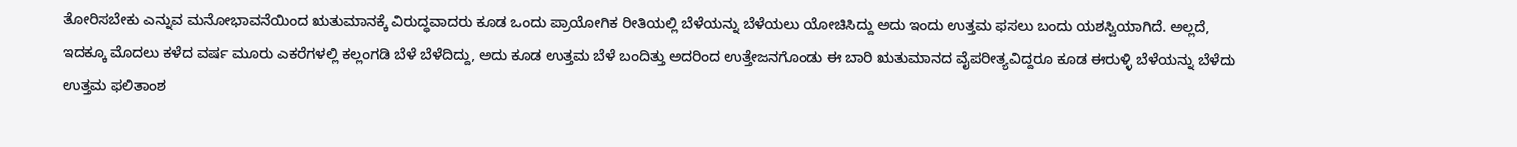ತೋರಿಸಬೇಕು ಎನ್ನುವ ಮನೋಭಾವನೆಯಿಂದ ಋತುಮಾನಕ್ಕೆ ವಿರುದ್ಧವಾದರು ಕೂಡ ಒಂದು ಪ್ರಾಯೋಗಿಕ ರೀತಿಯಲ್ಲಿ ಬೆಳೆಯನ್ನು ಬೆಳೆಯಲು ಯೋಚಿಸಿದ್ದು ಅದು ಇಂದು ಉತ್ತಮ ಫಸಲು ಬಂದು ಯಶಸ್ವಿಯಾಗಿದೆ. ಅಲ್ಲದೆ, ಇದಕ್ಕೂ ಮೊದಲು ಕಳೆದ ವರ್ಷ ಮೂರು ಎಕರೆಗಳಲ್ಲಿ ಕಲ್ಲಂಗಡಿ ಬೆಳೆ ಬೆಳೆದಿದ್ದು, ಅದು ಕೂಡ ಉತ್ತಮ ಬೆಳೆ ಬಂದಿತ್ತು ಅದರಿಂದ ಉತ್ತೇಜನಗೊಂಡು ಈ ಬಾರಿ ಋತುಮಾನದ ವೈಪರೀತ್ಯವಿದ್ದರೂ ಕೂಡ ಈರುಳ್ಳಿ ಬೆಳೆಯನ್ನು ಬೆಳೆದು ಉತ್ತಮ ಫಲಿತಾಂಶ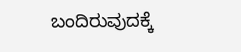ಬಂದಿರುವುದಕ್ಕೆ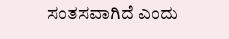ಸಂತಸವಾಗಿದೆ ಎಂದು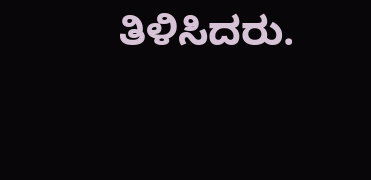ತಿಳಿಸಿದರು.